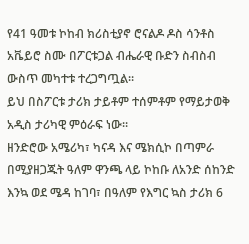የ41 ዓመቱ ኮከብ ክሪስቲያኖ ሮናልዶ ዶስ ሳንቶስ አቬይሮ ስሙ በፖርቱጋል ብሔራዊ ቡድን ስብስብ ውስጥ መካተቱ ተረጋግጧል።
ይህ በስፖርቱ ታሪክ ታይቶም ተሰምቶም የማይታወቅ አዲስ ታሪካዊ ምዕራፍ ነው።
ዘንድሮው አሜሪካ፣ ካናዳ እና ሜክሲኮ በጣምራ በሚያዘጋጁት ዓለም ዋንጫ ላይ ኮከቡ ለአንድ ሰከንድ እንኳ ወደ ሜዳ ከገባ፣ በዓለም የእግር ኳስ ታሪክ 6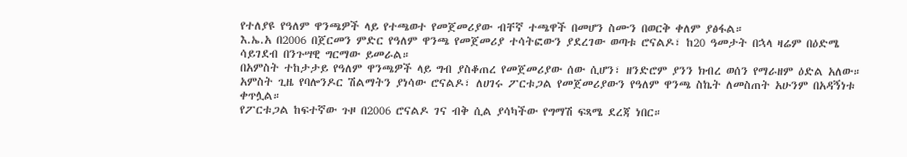የተለያዩ የዓለም ዋንጫዎች ላይ የተጫወተ የመጀመሪያው ብቸኛ ተጫዋች በመሆን ስሙን በወርቅ ቀለም ያፅፋል።
እ.ኤ.አ በ2006 በጀርመን ምድር የዓለም ዋንጫ የመጀመሪያ ተሳትፎውን ያደረገው ወጣቱ ሮናልዶ፣ ከ20 ዓመታት በኋላ ዛሬም በዕድሜ ሳይገደብ በንጉሣዊ ግርማው ይመራል።
በአምስት ተከታታይ የዓለም ዋንጫዎች ላይ ግብ ያስቆጠረ የመጀመሪያው ሰው ሲሆን፣ ዘንድሮም ያንን ክብረ ወሰን የማራዘም ዕድል አለው።
አምስት ጊዜ የባሎንዶር ሽልማትን ያነሳው ሮናልዶ፣ ለሀገሩ ፖርቱጋል የመጀመሪያውን የዓለም ዋንጫ ስኬት ለመስጠት አሁንም በአዳኝነቱ ቀጥሏል።
የፖርቱጋል ከፍተኛው ጉዞ በ2006 ሮናልዶ ገና ብቅ ሲል ያሳካችው የግማሽ ፍጻሜ ደረጃ ነበር።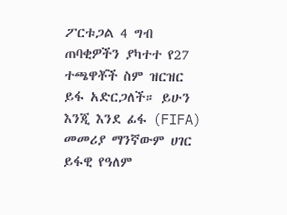ፖርቱጋል 4 ግብ ጠባቂዎችን ያካተተ የ27 ተጫዋቾች ስም ዝርዝር ይፋ አድርጋለች። ይሁን እንጂ እንደ ፊፋ (FIFA) መመሪያ ማንኛውም ሀገር ይፋዊ የዓለም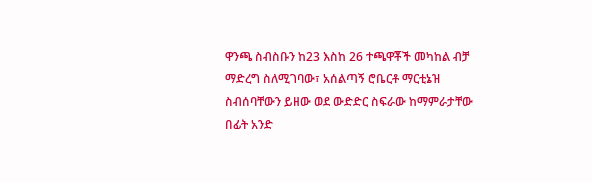ዋንጫ ስብስቡን ከ23 እስከ 26 ተጫዋቾች መካከል ብቻ ማድረግ ስለሚገባው፣ አሰልጣኝ ሮቤርቶ ማርቲኔዝ ስብሰባቸውን ይዘው ወደ ውድድር ስፍራው ከማምራታቸው በፊት አንድ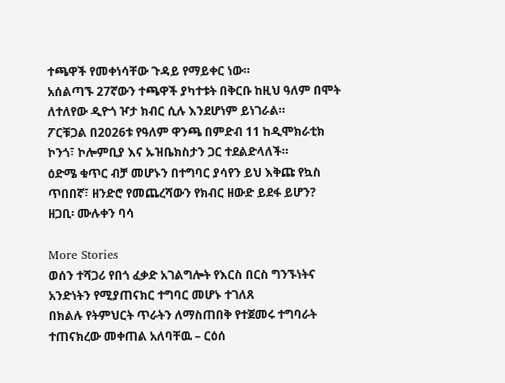ተጫዋች የመቀነሳቸው ጉዳይ የማይቀር ነው።
አሰልጣኙ 27ኛውን ተጫዋች ያካተቱት በቅርቡ ከዚህ ዓለም በሞት ለተለየው ዲዮጎ ዦታ ክብር ሲሉ እንደሆነም ይነገራል።
ፖርቹጋል በ2026ቱ የዓለም ዋንጫ በምድብ 11 ከዲሞክራቲክ ኮንጎ፣ ኮሎምቢያ እና ኡዝቤክስታን ጋር ተደልድላለች።
ዕድሜ ቁጥር ብቻ መሆኑን በተግባር ያሳየን ይህ እቅጩ የኳስ ጥበበኛ፣ ዘንድሮ የመጨረሻውን የክብር ዘውድ ይደፋ ይሆን?
ዘጋቢ፡ ሙሉቀን ባሳ

More Stories
ወሰን ተሻጋሪ የበጎ ፈቃድ አገልግሎት የእርስ በርስ ግንኙነትና አንድነትን የሚያጠናክር ተግባር መሆኑ ተገለጸ
በክልሉ የትምህርት ጥራትን ለማስጠበቅ የተጀመሩ ተግባራት ተጠናክረው መቀጠል አለባቸዉ – ርዕሰ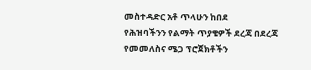መስተዳድር አቶ ጥላሁን ከበደ
የሕዝባችንን የልማት ጥያቄዎች ደረጃ በደረጃ የመመለስና ሜጋ ፕሮጀክቶችን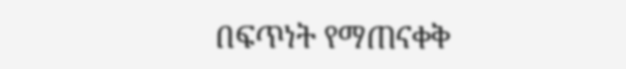በፍጥነት የማጠናቀቅ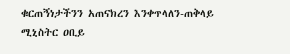ቁርጠኝነታችንን አጠናክረን እንቀጥላለን-ጠቅላይ ሚኒስትር ዐቢይ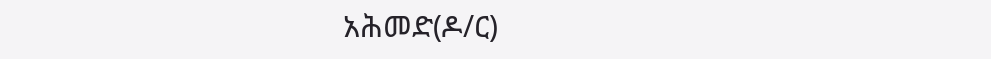አሕመድ(ዶ/ር)